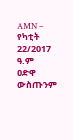AMN – የካቲት 22/2017 ዓ.ም
ዐድዋ ውስጡንም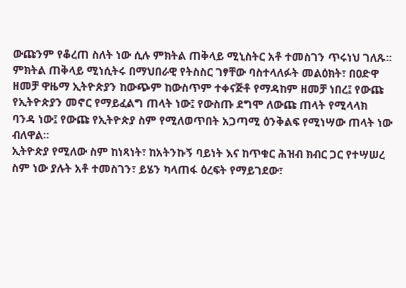ውጩንም የቆረጠ ስለት ነው ሲሉ ምክትል ጠቅላይ ሚኒስትር አቶ ተመስገን ጥሩነህ ገለጹ፡፡
ምክትል ጠቅላይ ሚነሲትሩ በማህበራዊ የትስስር ገፃቸው ባስተላለፉት መልዕክት፣ በዐድዋ ዘመቻ ዋዜማ ኢትዮጵያን ከውጭም ከውስጥም ተቀናጅቶ የማዳከም ዘመቻ ነበረ፤ የውጩ የኢትዮጵያን መኖር የማይፈልግ ጠላት ነው፤ የውስጡ ደግሞ ለውጩ ጠላት የሚላላክ ባንዳ ነው፤ የውጩ የኢትዮጵያ ስም የሚለወጥበት አጋጣሚ ዕንቅልፍ የሚነሣው ጠላት ነው ብለዋል።
ኢትዮጵያ የሚለው ስም ከነጻነት፣ ከአትንኩኝ ባይነት እና ከጥቁር ሕዝብ ክብር ጋር የተሣሠረ ስም ነው ያሉት አቶ ተመስገን፣ ይሄን ካላጠፋ ዕረፍት የማይገደው፣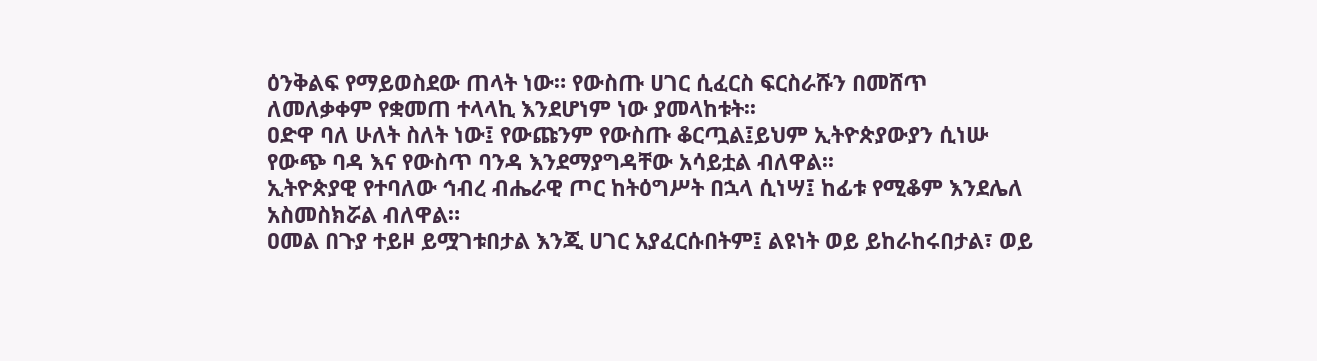ዕንቅልፍ የማይወስደው ጠላት ነው። የውስጡ ሀገር ሲፈርስ ፍርስራሹን በመሸጥ ለመለቃቀም የቋመጠ ተላላኪ እንደሆነም ነው ያመላከቱት፡፡
ዐድዋ ባለ ሁለት ስለት ነው፤ የውጩንም የውስጡ ቆርጧል፤ይህም ኢትዮጵያውያን ሲነሡ የውጭ ባዳ እና የውስጥ ባንዳ እንደማያግዳቸው አሳይቷል ብለዋል፡፡
ኢትዮጵያዊ የተባለው ኅብረ ብሔራዊ ጦር ከትዕግሥት በኋላ ሲነሣ፤ ከፊቱ የሚቆም እንደሌለ አስመስክሯል ብለዋል።
ዐመል በጉያ ተይዞ ይሟገቱበታል እንጂ ሀገር አያፈርሱበትም፤ ልዩነት ወይ ይከራከሩበታል፣ ወይ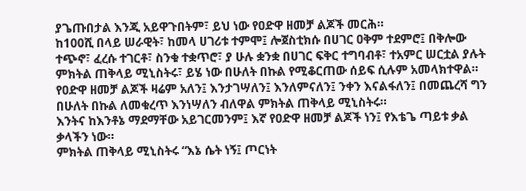ያጌጡበታል እንጂ አይዋጉበትም፣ ይህ ነው የዐድዋ ዘመቻ ልጆች መርሕ።
ከ100ሺ በላይ ሠራዊት፣ ከመላ ሀገሪቱ ተምሞ፤ ሎጀስቲክሱ በሀገር ዐቅም ተደምሮ፤ በቅሎው ተጭኖ፣ ፈረሱ ተገርቶ፣ ስንቁ ተቋጥሮ፣ ያ ሁሉ ቋንቋ በሀገር ፍቅር ተግባብቶ፣ ተአምር ሠርቷል ያሉት ምክትል ጠቅላይ ሚኒስትሩ፣ ይሄ ነው በሁለት በኩል የሚቆርጠው ሰይፍ ሲሉም አመላክተዋል።
የዐድዋ ዘመቻ ልጆች ዛሬም አለን፤ እንታገሣለን፤ እንለምናለን፤ ንቀን እናልፋለን፤ በመጨረሻ ግን በሁለት በኩል ለመቁረጥ እንነሣለን ብለዋል ምክትል ጠቅላይ ሚኒስትሩ።
እንትና ከእንቶኔ ማደማቸው አይገርመንም፤ እኛ የዐድዋ ዘመቻ ልጆች ነን፤ የእቴጌ ጣይቱ ቃል ቃላችን ነው።
ምክትል ጠቅላይ ሚኒስትሩ “እኔ ሴት ነኝ፤ ጦርነት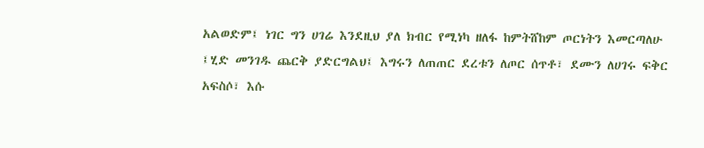አልወድም፤ ነገር ግን ሀገሬ እንደዚህ ያለ ክብር የሚነካ ዘለፋ ከምትሸከም ጦርነትን እመርጣለሁ ፤ሂድ መንገዱ ጨርቅ ያድርግልህ፤ እግሩን ለጠጠር ደረቱን ለጦር ሰጥቶ፣ ደሙን ለሀገሩ ፍቅር አፍስሶ፣ እሱ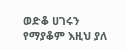ወድቆ ሀገሩን የማያቆም እዚህ ያለ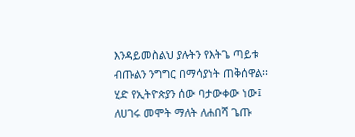እንዳይመስልህ ያሉትን የእትጌ ጣይቱ ብጡልን ንግግር በማሳያነት ጠቅሰዋል፡፡
ሂድ የኢትዮጵያን ሰው ባታውቀው ነው፤ ለሀገሩ መሞት ማለት ለሐበሻ ጌጡ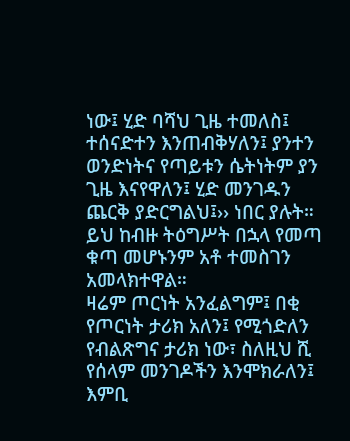ነው፤ ሂድ ባሻህ ጊዜ ተመለስ፤ ተሰናድተን እንጠብቅሃለን፤ ያንተን ወንድነትና የጣይቱን ሴትነትም ያን ጊዜ እናየዋለን፤ ሂድ መንገዱን ጨርቅ ያድርግልህ፤›› ነበር ያሉት። ይህ ከብዙ ትዕግሥት በኋላ የመጣ ቁጣ መሆኑንም አቶ ተመስገን አመላክተዋል።
ዛሬም ጦርነት አንፈልግም፤ በቂ የጦርነት ታሪክ አለን፤ የሚጎድለን የብልጽግና ታሪክ ነው፣ ስለዚህ ሺ የሰላም መንገዶችን እንሞክራለን፤ እምቢ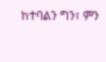ከተባልን ግን፣ ምን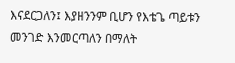እናደርጋለን፤ እያዘንንም ቢሆን የእቴጌ ጣይቱን መንገድ እንመርጣለን በማለት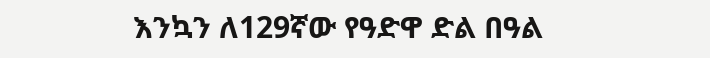እንኳን ለ129ኛው የዓድዋ ድል በዓል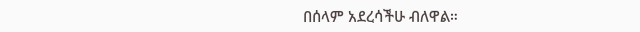በሰላም አደረሳችሁ ብለዋል።